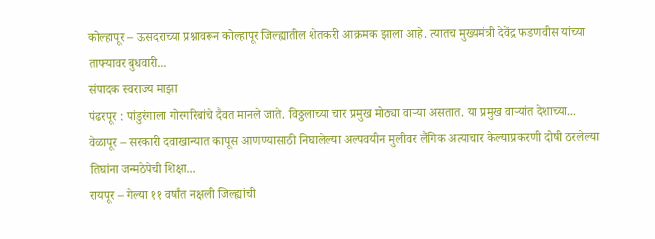कोल्हापूर – ऊसदराच्या प्रश्नावरून कोल्हापूर जिल्ह्यातील शेतकरी आक्रमक झाला आहे. त्यातच मुख्यमंत्री देवेंद्र फडणवीस यांच्या ताफ्यावर बुधवारी...
संपादक स्वराज्य माझा
पंढरपूर : पांडुरंगाला गोरगरिबांचे दैवत मानले जाते. विठ्ठलाच्या चार प्रमुख मोठ्या वाऱ्या असतात. या प्रमुख वाऱ्यांत देशाच्या...
वेळापूर – सरकारी दवाखान्यात कापूस आणण्यासाठी निघालेल्या अल्पवयीन मुलीवर लैंगिक अत्याचार केल्याप्रकरणी दोषी ठरलेल्या तिघांना जन्मठेपेची शिक्षा...
रायपूर – गेल्या ११ वर्षांत नक्षली जिल्ह्यांची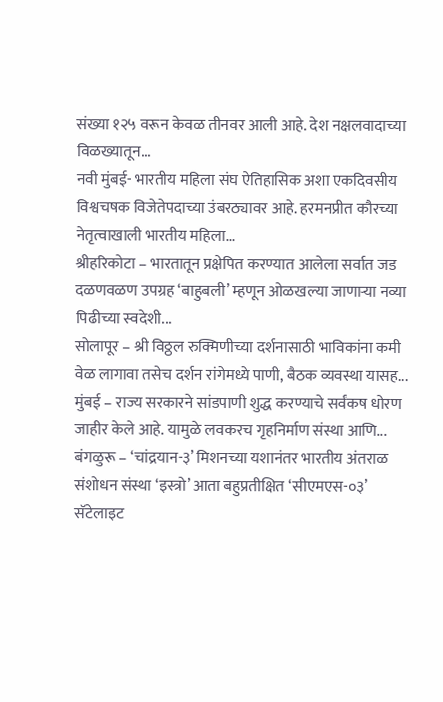संख्या १२५ वरून केवळ तीनवर आली आहे. देश नक्षलवादाच्या विळख्यातून...
नवी मुंबई- भारतीय महिला संघ ऐतिहासिक अशा एकदिवसीय विश्वचषक विजेतेपदाच्या उंबरठ्यावर आहे. हरमनप्रीत कौरच्या नेतृत्वाखाली भारतीय महिला...
श्रीहरिकोटा – भारतातून प्रक्षेपित करण्यात आलेला सर्वात जड दळणवळण उपग्रह ‘बाहुबली’ म्हणून ओळखल्या जाणाऱ्या नव्या पिढीच्या स्वदेशी...
सोलापूर – श्री विठ्ठल रुक्मिणीच्या दर्शनासाठी भाविकांना कमी वेळ लागावा तसेच दर्शन रांगेमध्ये पाणी, बैठक व्यवस्था यासह...
मुंबई – राज्य सरकारने सांडपाणी शुद्ध करण्याचे सर्वंकष धोरण जाहीर केले आहे. यामुळे लवकरच गृहनिर्माण संस्था आणि...
बंगळुरू – ‘चांद्रयान-३’ मिशनच्या यशानंतर भारतीय अंतराळ संशोधन संस्था ‘इस्त्रो’ आता बहुप्रतीक्षित ‘सीएमएस-०३’ सॅटेलाइट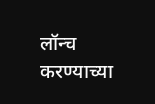लॉन्च करण्याच्या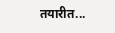तयारीत...